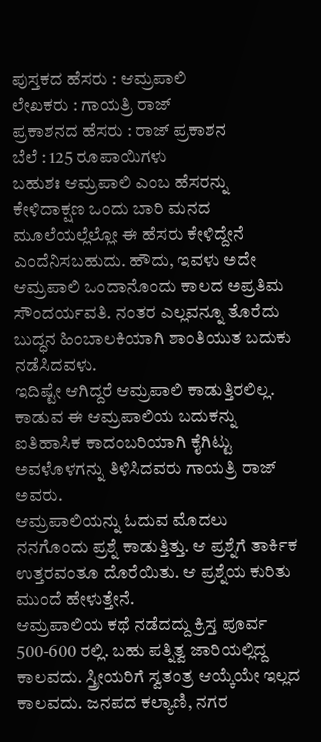ಪುಸ್ತಕದ ಹೆಸರು : ಆಮ್ರಪಾಲಿ
ಲೇಖಕರು : ಗಾಯತ್ರಿ ರಾಜ್
ಪ್ರಕಾಶನದ ಹೆಸರು : ರಾಜ್ ಪ್ರಕಾಶನ
ಬೆಲೆ : 125 ರೂಪಾಯಿಗಳು
ಬಹುಶಃ ಆಮ್ರಪಾಲಿ ಎಂಬ ಹೆಸರನ್ನು ಕೇಳಿದಾಕ್ಷಣ ಒಂದು ಬಾರಿ ಮನದ ಮೂಲೆಯಲ್ಲೆಲ್ಲೋ ಈ ಹೆಸರು ಕೇಳಿದ್ದೇನೆ ಎಂದೆನಿಸಬಹುದು. ಹೌದು, ಇವಳು ಅದೇ ಆಮ್ರಪಾಲಿ ಒಂದಾನೊಂದು ಕಾಲದ ಅಪ್ರತಿಮ ಸೌಂದರ್ಯವತಿ. ನಂತರ ಎಲ್ಲವನ್ನೂ ತೊರೆದು ಬುದ್ಧನ ಹಿಂಬಾಲಕಿಯಾಗಿ ಶಾಂತಿಯುತ ಬದುಕು ನಡೆಸಿದವಳು.
ಇದಿಷ್ಟೇ ಆಗಿದ್ದರೆ ಆಮ್ರಪಾಲಿ ಕಾಡುತ್ತಿರಲಿಲ್ಲ. ಕಾಡುವ ಈ ಆಮ್ರಪಾಲಿಯ ಬದುಕನ್ನು ಐತಿಹಾಸಿಕ ಕಾದಂಬರಿಯಾಗಿ ಕೈಗಿಟ್ಟು ಅವಳೊಳಗನ್ನು ತಿಳಿಸಿದವರು ಗಾಯತ್ರಿ ರಾಜ್ ಅವರು.
ಆಮ್ರಪಾಲಿಯನ್ನು ಓದುವ ಮೊದಲು ನನಗೊಂದು ಪ್ರಶ್ನೆ ಕಾಡುತ್ತಿತ್ತು. ಆ ಪ್ರಶ್ನೆಗೆ ತಾರ್ಕಿಕ ಉತ್ತರವಂತೂ ದೊರೆಯಿತು. ಆ ಪ್ರಶ್ನೆಯ ಕುರಿತು ಮುಂದೆ ಹೇಳುತ್ತೇನೆ.
ಆಮ್ರಪಾಲಿಯ ಕಥೆ ನಡೆದದ್ದು ಕ್ರಿಸ್ತ ಪೂರ್ವ 500-600 ರಲ್ಲಿ. ಬಹು ಪತ್ನಿತ್ವ ಜಾರಿಯಲ್ಲಿದ್ದ ಕಾಲವದು. ಸ್ತ್ರೀಯರಿಗೆ ಸ್ವತಂತ್ರ ಆಯ್ಕೆಯೇ ಇಲ್ಲದ ಕಾಲವದು. ಜನಪದ ಕಲ್ಯಾಣಿ, ನಗರ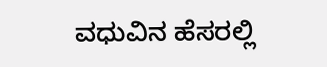ವಧುವಿನ ಹೆಸರಲ್ಲಿ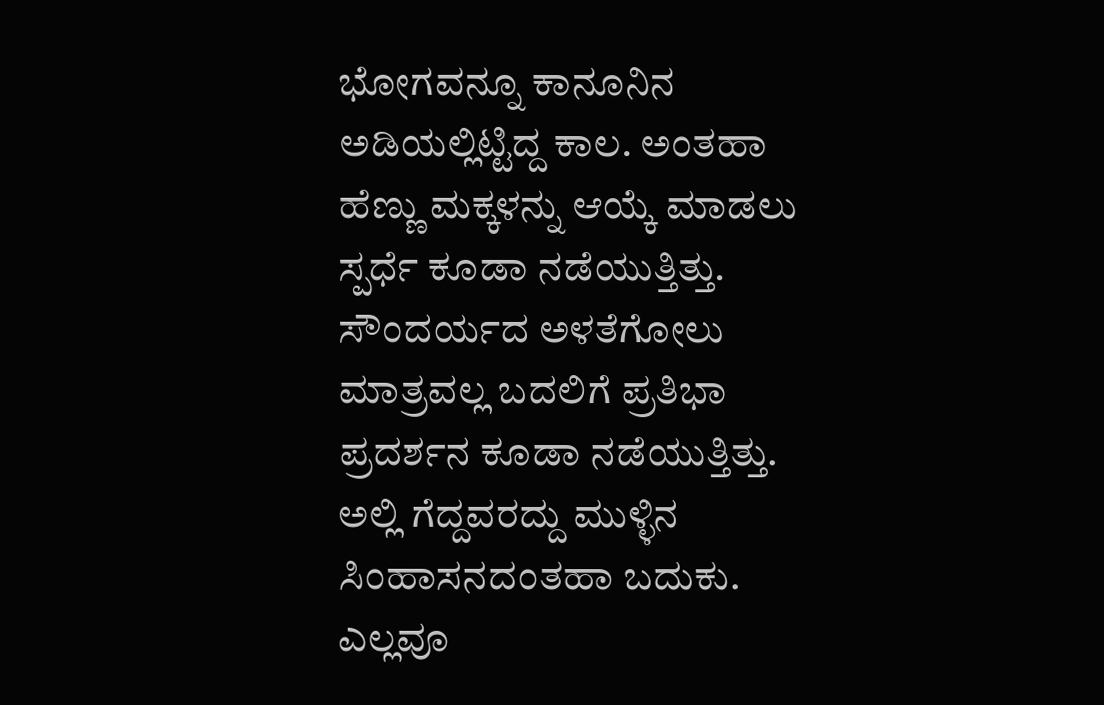ಭೋಗವನ್ನೂ ಕಾನೂನಿನ ಅಡಿಯಲ್ಲಿಟ್ಟಿದ್ದ ಕಾಲ. ಅಂತಹಾ ಹೆಣ್ಣು ಮಕ್ಕಳನ್ನು ಆಯ್ಕೆ ಮಾಡಲು ಸ್ಪರ್ಧೆ ಕೂಡಾ ನಡೆಯುತ್ತಿತ್ತು. ಸೌಂದರ್ಯದ ಅಳತೆಗೋಲು ಮಾತ್ರವಲ್ಲ ಬದಲಿಗೆ ಪ್ರತಿಭಾ ಪ್ರದರ್ಶನ ಕೂಡಾ ನಡೆಯುತ್ತಿತ್ತು. ಅಲ್ಲಿ ಗೆದ್ದವರದ್ದು ಮುಳ್ಳಿನ ಸಿಂಹಾಸನದಂತಹಾ ಬದುಕು. ಎಲ್ಲವೂ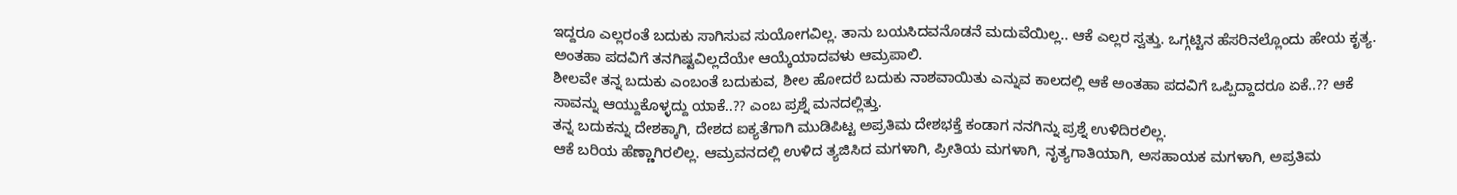ಇದ್ದರೂ ಎಲ್ಲರಂತೆ ಬದುಕು ಸಾಗಿಸುವ ಸುಯೋಗವಿಲ್ಲ. ತಾನು ಬಯಸಿದವನೊಡನೆ ಮದುವೆಯಿಲ್ಲ.. ಆಕೆ ಎಲ್ಲರ ಸ್ವತ್ತು. ಒಗ್ಗಟ್ಟಿನ ಹೆಸರಿನಲ್ಲೊಂದು ಹೇಯ ಕೃತ್ಯ.
ಅಂತಹಾ ಪದವಿಗೆ ತನಗಿಷ್ಟವಿಲ್ಲದೆಯೇ ಆಯ್ಕೆಯಾದವಳು ಆಮ್ರಪಾಲಿ.
ಶೀಲವೇ ತನ್ನ ಬದುಕು ಎಂಬಂತೆ ಬದುಕುವ, ಶೀಲ ಹೋದರೆ ಬದುಕು ನಾಶವಾಯಿತು ಎನ್ನುವ ಕಾಲದಲ್ಲಿ ಆಕೆ ಅಂತಹಾ ಪದವಿಗೆ ಒಪ್ಪಿದ್ದಾದರೂ ಏಕೆ..?? ಆಕೆ ಸಾವನ್ನು ಆಯ್ದುಕೊಳ್ಳದ್ದು ಯಾಕೆ..?? ಎಂಬ ಪ್ರಶ್ನೆ ಮನದಲ್ಲಿತ್ತು.
ತನ್ನ ಬದುಕನ್ನು ದೇಶಕ್ಕಾಗಿ, ದೇಶದ ಐಕ್ಯತೆಗಾಗಿ ಮುಡಿಪಿಟ್ಟ ಅಪ್ರತಿಮ ದೇಶಭಕ್ತೆ ಕಂಡಾಗ ನನಗಿನ್ನು ಪ್ರಶ್ನೆ ಉಳಿದಿರಲಿಲ್ಲ.
ಆಕೆ ಬರಿಯ ಹೆಣ್ಣಾಗಿರಲಿಲ್ಲ. ಆಮ್ರವನದಲ್ಲಿ ಉಳಿದ ತ್ಯಜಿಸಿದ ಮಗಳಾಗಿ, ಪ್ರೀತಿಯ ಮಗಳಾಗಿ, ನೃತ್ಯಗಾತಿಯಾಗಿ, ಅಸಹಾಯಕ ಮಗಳಾಗಿ, ಅಪ್ರತಿಮ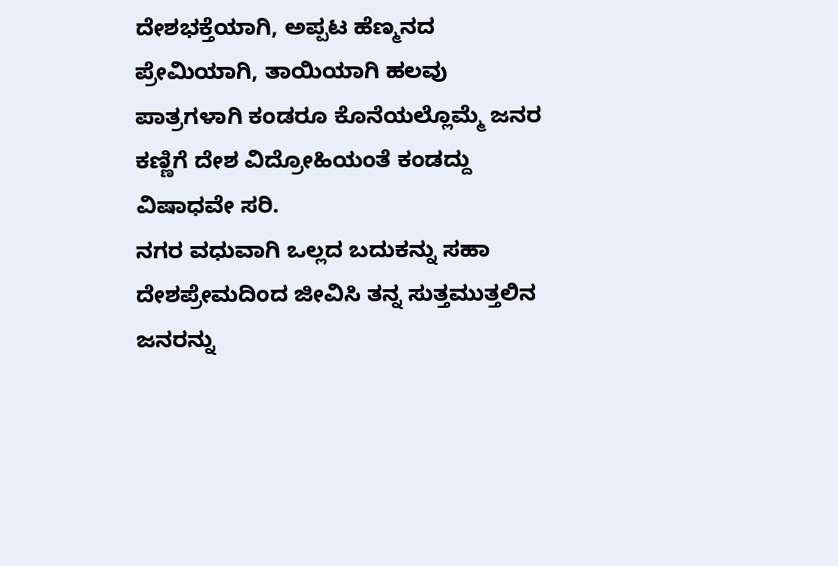ದೇಶಭಕ್ತೆಯಾಗಿ, ಅಪ್ಪಟ ಹೆಣ್ಮನದ ಪ್ರೇಮಿಯಾಗಿ, ತಾಯಿಯಾಗಿ ಹಲವು ಪಾತ್ರಗಳಾಗಿ ಕಂಡರೂ ಕೊನೆಯಲ್ಲೊಮ್ಮೆ ಜನರ ಕಣ್ಣಿಗೆ ದೇಶ ವಿದ್ರೋಹಿಯಂತೆ ಕಂಡದ್ದು ವಿಷಾಧವೇ ಸರಿ.
ನಗರ ವಧುವಾಗಿ ಒಲ್ಲದ ಬದುಕನ್ನು ಸಹಾ ದೇಶಪ್ರೇಮದಿಂದ ಜೀವಿಸಿ ತನ್ನ ಸುತ್ತಮುತ್ತಲಿನ ಜನರನ್ನು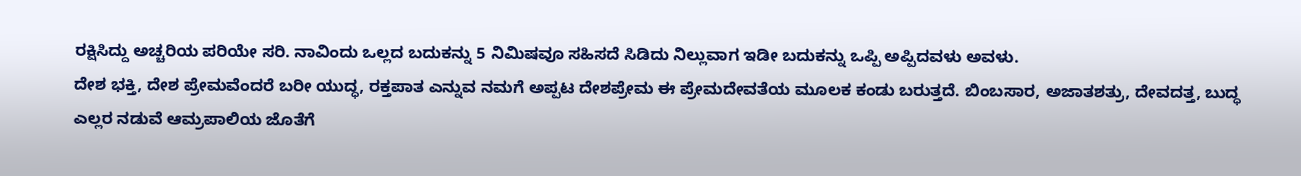ರಕ್ಷಿಸಿದ್ದು ಅಚ್ಚರಿಯ ಪರಿಯೇ ಸರಿ. ನಾವಿಂದು ಒಲ್ಲದ ಬದುಕನ್ನು 5 ನಿಮಿಷವೂ ಸಹಿಸದೆ ಸಿಡಿದು ನಿಲ್ಲುವಾಗ ಇಡೀ ಬದುಕನ್ನು ಒಪ್ಪಿ ಅಪ್ಪಿದವಳು ಅವಳು.
ದೇಶ ಭಕ್ತಿ, ದೇಶ ಪ್ರೇಮವೆಂದರೆ ಬರೀ ಯುದ್ಧ, ರಕ್ತಪಾತ ಎನ್ನುವ ನಮಗೆ ಅಪ್ಪಟ ದೇಶಪ್ರೇಮ ಈ ಪ್ರೇಮದೇವತೆಯ ಮೂಲಕ ಕಂಡು ಬರುತ್ತದೆ. ಬಿಂಬಸಾರ, ಅಜಾತಶತ್ರು, ದೇವದತ್ತ, ಬುದ್ಧ ಎಲ್ಲರ ನಡುವೆ ಆಮ್ರಪಾಲಿಯ ಜೊತೆಗೆ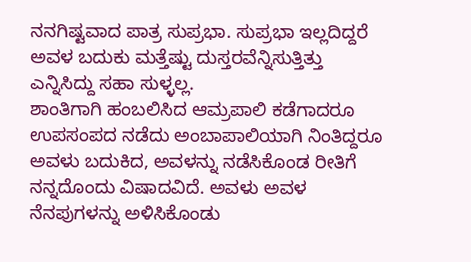ನನಗಿಷ್ಟವಾದ ಪಾತ್ರ ಸುಪ್ರಭಾ. ಸುಪ್ರಭಾ ಇಲ್ಲದಿದ್ದರೆ ಅವಳ ಬದುಕು ಮತ್ತೆಷ್ಟು ದುಸ್ತರವೆನ್ನಿಸುತ್ತಿತ್ತು ಎನ್ನಿಸಿದ್ದು ಸಹಾ ಸುಳ್ಳಲ್ಲ.
ಶಾಂತಿಗಾಗಿ ಹಂಬಲಿಸಿದ ಆಮ್ರಪಾಲಿ ಕಡೆಗಾದರೂ ಉಪಸಂಪದ ನಡೆದು ಅಂಬಾಪಾಲಿಯಾಗಿ ನಿಂತಿದ್ದರೂ ಅವಳು ಬದುಕಿದ, ಅವಳನ್ನು ನಡೆಸಿಕೊಂಡ ರೀತಿಗೆ ನನ್ನದೊಂದು ವಿಷಾದವಿದೆ. ಅವಳು ಅವಳ ನೆನಪುಗಳನ್ನು ಅಳಿಸಿಕೊಂಡು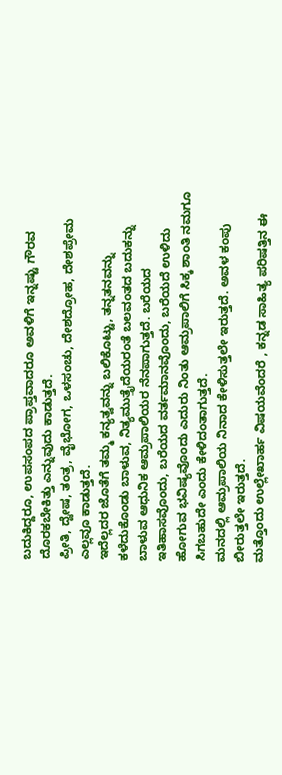ಬದುಕಿದ್ದರೂ, ಉಪಸಂಪದ ಪ್ರಾಪ್ತವಾದರೂ ಅವಳಿಗೆ ಇನ್ನಷ್ಟು ಗೌರವ ದೊರಕಬೇಕಿತ್ತು ಎನ್ನುವುದು ಕಾಡುತ್ತದೆ.
ಪ್ರೀತಿ, ದ್ವೇಷ, ತಂತ್ರ, ವೈಭೋಗ, ಒಳಸಂಚು, ದೇಶದ್ರೋಹ, ದೇಶಪ್ರೇಮ ಎಲ್ಲವೂ ಕಾಡುತ್ತದೆ.
ಇದೆಲ್ಲದರ ಜೊತೆಗೆ ತಮ್ಮ ಕನ್ಯತ್ವವನ್ನು ಬಲಿಕೊಟ್ಟು, ತನ್ನತನವನ್ನು ಕಳೆದುಕೊಂಡು ಬಾಳುವ, ನಿತ್ಯಮುತ್ತೈದೆಯರಂತೆ ಬಲವಂತದ ಬದುಕನ್ನು ಬಾಳುವ ಆಧುನಿಕ ಆಮ್ರಪಾಲಿಯರ ನೆನಪಾಗುತ್ತದೆ. ಬರೆಯದ ಇತಿಹಾಸವೊಂದು, ಬರೆಯದ ವರ್ತಮಾನವೊಂದು, ಬರೆಯದೆ ಉಳಿದು ಹೋಗುವ ಭವಿಷ್ಯವೊಂದು ಎದುರು ನಿಂತು ಆಮ್ರಪಾಲಿಗೆ ಸಿಕ್ಕ ಶಾಂತಿ ನಮಗೂ ಸಿಗಬಹುದೇ ಎಂದು ಕೇಳಿದಂತಾಗುತ್ತದೆ.
ಮನದಲ್ಲಿ ಆಮ್ರಪಾಲಿಯ ನಿನಾದ ಕೇಳಿಸುತ್ತಲೇ ಇರುತ್ತದೆ. ಅವಳ ಕಂಪು ಬೀರುತ್ತಲೇ ಇರುತ್ತದೆ.
ಮತ್ತೊಂದು ಉಲ್ಲೇಖಾರ್ಹ ವಿಷಯವೆಂದರೆ , ಕನ್ನಡ ಸಾಹಿತ್ಯ ಪರಿಷತ್ತಿನ ಈ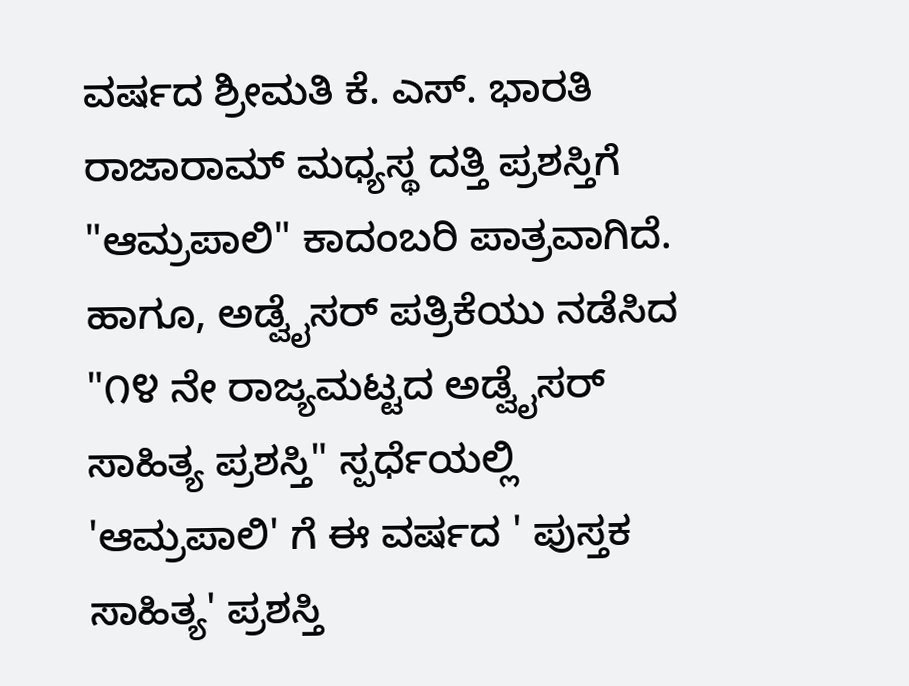ವರ್ಷದ ಶ್ರೀಮತಿ ಕೆ. ಎಸ್. ಭಾರತಿ ರಾಜಾರಾಮ್ ಮಧ್ಯಸ್ಥ ದತ್ತಿ ಪ್ರಶಸ್ತಿಗೆ "ಆಮ್ರಪಾಲಿ" ಕಾದಂಬರಿ ಪಾತ್ರವಾಗಿದೆ. ಹಾಗೂ, ಅಡ್ವೈಸರ್ ಪತ್ರಿಕೆಯು ನಡೆಸಿದ "೧೪ ನೇ ರಾಜ್ಯಮಟ್ಟದ ಅಡ್ವೈಸರ್ ಸಾಹಿತ್ಯ ಪ್ರಶಸ್ತಿ" ಸ್ಪರ್ಧೆಯಲ್ಲಿ 'ಆಮ್ರಪಾಲಿ' ಗೆ ಈ ವರ್ಷದ ' ಪುಸ್ತಕ ಸಾಹಿತ್ಯ' ಪ್ರಶಸ್ತಿ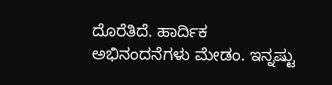ದೊರೆತಿದೆ. ಹಾರ್ದಿಕ ಅಭಿನಂದನೆಗಳು ಮೇಡಂ. ಇನ್ನಷ್ಟು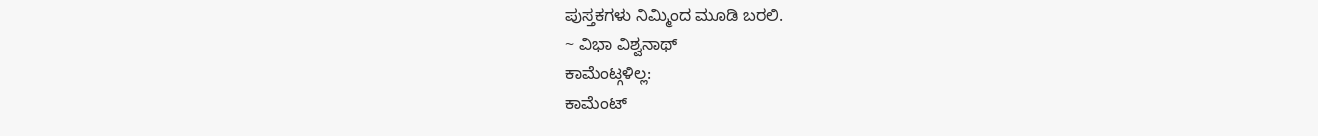ಪುಸ್ತಕಗಳು ನಿಮ್ಮಿಂದ ಮೂಡಿ ಬರಲಿ.
~ ವಿಭಾ ವಿಶ್ವನಾಥ್
ಕಾಮೆಂಟ್ಗಳಿಲ್ಲ:
ಕಾಮೆಂಟ್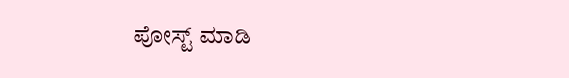ಪೋಸ್ಟ್ ಮಾಡಿ